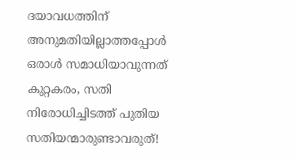ദയാവധത്തിന് അനുമതിയില്ലാത്തപ്പോൾ ഒരാൾ സമാധിയാവുന്നത് കുറ്റകരം, സതി നിരോധിച്ചിടത്ത് പുതിയ സതിയന്മാരുണ്ടാവരുത്!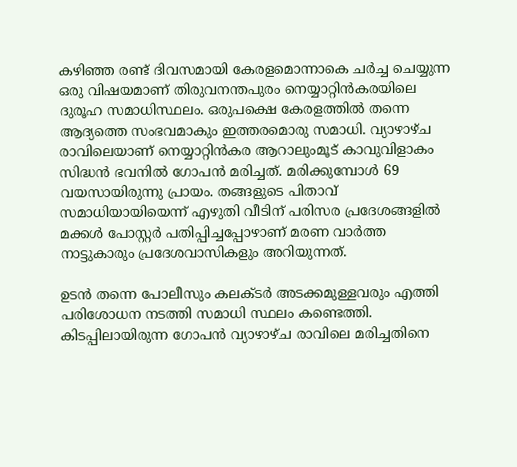കഴിഞ്ഞ രണ്ട് ദിവസമായി കേരളമൊന്നാകെ ചർച്ച ചെയ്യുന്ന ഒരു വിഷയമാണ് തിരുവനന്തപുരം നെയ്യാറ്റിൻകരയിലെ ദുരൂഹ സമാധിസ്ഥലം. ഒരുപക്ഷെ കേരളത്തിൽ തന്നെ ആദ്യത്തെ സംഭവമാകും ഇത്തരമൊരു സമാധി. വ്യാഴാഴ്ച രാവിലെയാണ് നെയ്യാറ്റിൻകര ആറാലുംമൂട് കാവുവിളാകം സിദ്ധൻ ഭവനിൽ ഗോപൻ മരിച്ചത്. മരിക്കുമ്പോൾ 69 വയസായിരുന്നു പ്രായം. തങ്ങളുടെ പിതാവ് സമാധിയായിയെന്ന് എഴുതി വീടിന് പരിസര പ്രദേശങ്ങളിൽ മക്കൾ പോസ്റ്റർ പതിപ്പിച്ചപ്പോഴാണ് മരണ വാർത്ത നാട്ടുകാരും പ്രദേശവാസികളും അറിയുന്നത്.

ഉടൻ തന്നെ പോലീസും കലക്ടർ അടക്കമുള്ളവരും എത്തി പരിശോധന നടത്തി സമാധി സ്ഥലം കണ്ടെത്തി. കിടപ്പിലായിരുന്ന ഗോപൻ വ്യാഴാഴ്ച രാവിലെ മരിച്ചതിനെ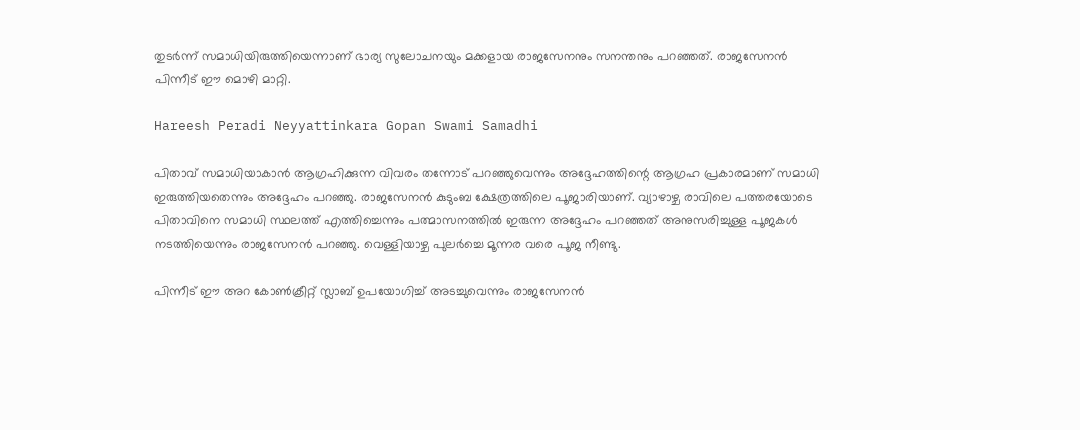തുടർന്ന് സമാധിയിരുത്തിയെന്നാണ് ഭാര്യ സുലോചനയും മക്കളായ രാജസേനനും സനന്തനും പറഞ്ഞത്. രാജസേനൻ പിന്നീട് ഈ മൊഴി മാറ്റി.

Hareesh Peradi Neyyattinkara Gopan Swami Samadhi

പിതാവ് സമാധിയാകാൻ ആഗ്രഹിക്കുന്ന വിവരം തന്നോട് പറഞ്ഞുവെന്നും അദ്ദേഹത്തിന്റെ ആഗ്രഹ പ്രകാരമാണ് സമാധി ഇരുത്തിയതെന്നും അദ്ദേഹം പറഞ്ഞു. രാജസേനൻ കുടുംബ ക്ഷേത്രത്തിലെ പൂജാരിയാണ്. വ്യാഴാഴ്ച രാവിലെ പത്തരയോടെ പിതാവിനെ സമാധി സ്ഥലത്ത് എത്തിച്ചെന്നും പത്മാസനത്തിൽ ഇരുന്ന അദ്ദേഹം പറഞ്ഞത് അനുസരിച്ചുള്ള പൂജകൾ നടത്തിയെന്നും രാജസേനൻ പറഞ്ഞു. വെള്ളിയാഴ്ച പുലർച്ചെ മൂന്നര വരെ പൂജ നീണ്ടു.

പിന്നീട് ഈ അറ കോൺക്രീറ്റ് സ്ലാബ് ഉപയോഗിച്ച് അടച്ചുവെന്നും രാജസേനൻ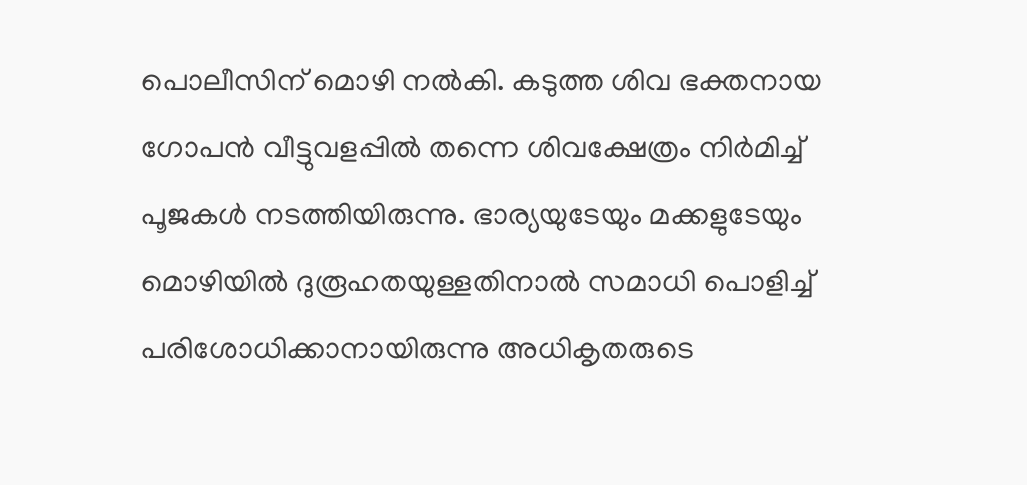പൊലീസിന് മൊഴി നൽകി. കടുത്ത ശിവ ഭക്തനായ ഗോപൻ വീട്ടുവളപ്പിൽ തന്നെ ശിവക്ഷേത്രം നിർമിച്ച് പൂജകൾ നടത്തിയിരുന്നു. ഭാര്യയുടേയും മക്കളുടേയും മൊഴിയിൽ ദുരൂഹതയുള്ളതിനാൽ സമാധി പൊളിച്ച് പരിശോധിക്കാനായിരുന്നു അധികൃതരുടെ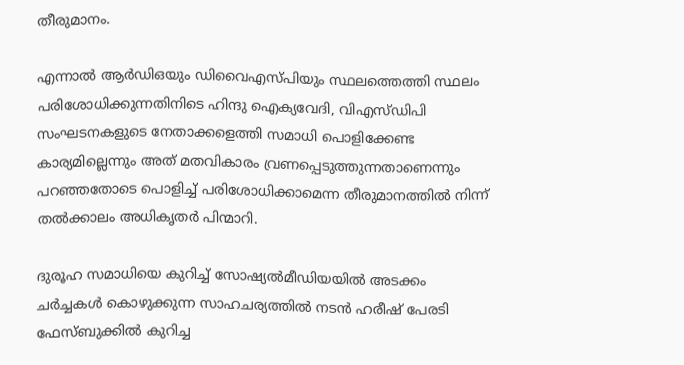തീരുമാനം.

എന്നാൽ ആർഡിഒയും ഡിവൈഎസ്പിയും സ്ഥലത്തെത്തി സ്ഥലം പരിശോധിക്കുന്നതിനിടെ ഹിന്ദു ഐക്യവേദി, വിഎസ്ഡിപി സംഘടനകളുടെ നേതാക്കളെത്തി സമാധി പൊളിക്കേണ്ട കാര്യമില്ലെന്നും അത് മതവികാരം വ്രണപ്പെടുത്തുന്നതാണെന്നും പറഞ്ഞതോടെ പൊളിച്ച് പരിശോധിക്കാമെന്ന തീരുമാനത്തിൽ നിന്ന് തൽക്കാലം അധികൃതർ പിന്മാറി.

ദുരൂഹ സമാധിയെ കുറിച്ച് സോഷ്യൽമീഡിയയിൽ അടക്കം ചർച്ചകൾ കൊഴുക്കുന്ന സാഹചര്യത്തിൽ നടൻ ഹരീഷ് പേരടി ഫേസ്ബുക്കിൽ കുറിച്ച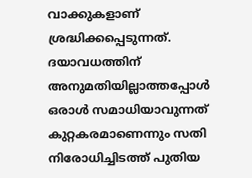വാക്കുകളാണ് ശ്രദ്ധിക്കപ്പെടുന്നത്. ദയാവധത്തിന് അനുമതിയില്ലാത്തപ്പോൾ ഒരാൾ സമാധിയാവുന്നത് കുറ്റകരമാണെന്നും സതി നിരോധിച്ചിടത്ത് പുതിയ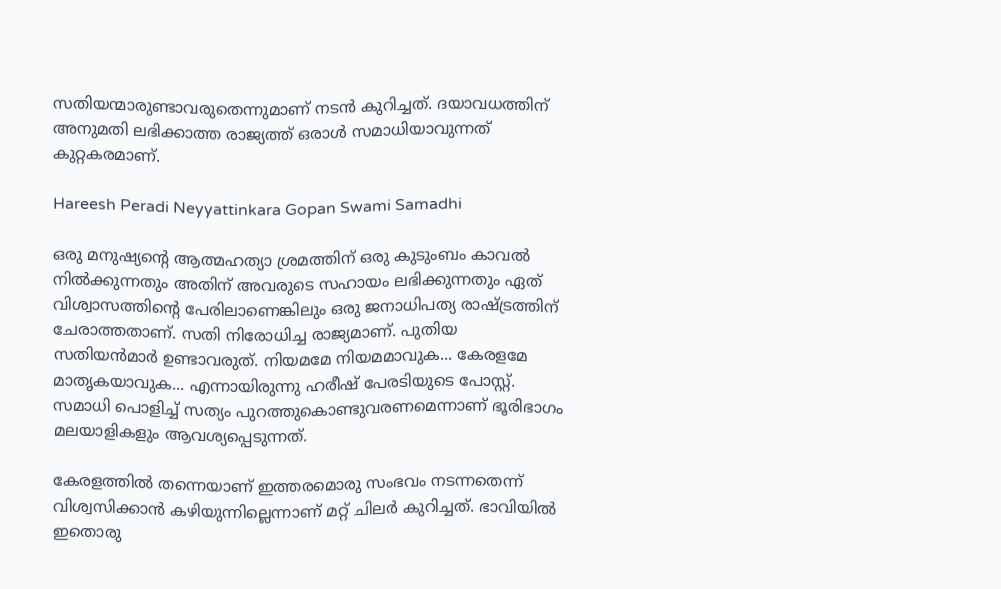സതിയന്മാരുണ്ടാവരുതെന്നുമാണ് നടൻ കുറിച്ചത്. ദയാവധത്തിന് അനുമതി ലഭിക്കാത്ത രാജ്യത്ത് ഒരാൾ സമാധിയാവുന്നത് കുറ്റകരമാണ്.

Hareesh Peradi Neyyattinkara Gopan Swami Samadhi

ഒരു മനുഷ്യന്റെ ആത്മഹത്യാ ശ്രമത്തിന് ഒരു കുടുംബം കാവൽ നിൽക്കുന്നതും അതിന് അവരുടെ സഹായം ലഭിക്കുന്നതും ഏത് വിശ്വാസത്തിന്റെ പേരിലാണെങ്കിലും ഒരു ജനാധിപത്യ രാഷ്ട്രത്തിന് ചേരാത്തതാണ്. സതി നിരോധിച്ച രാജ്യമാണ്. പുതിയ സതിയൻമാർ ഉണ്ടാവരുത്. നിയമമേ നിയമമാവുക... കേരളമേ മാതൃകയാവുക... എന്നായിരുന്നു ഹരീഷ് പേരടിയുടെ പോസ്റ്റ്. സമാധി പൊളിച്ച് സത്യം പുറത്തുകൊണ്ടുവരണമെന്നാണ് ഭൂരിഭാഗം മലയാളികളും ആവശ്യപ്പെടുന്നത്.

കേരളത്തിൽ തന്നെയാണ് ഇത്തരമൊരു സംഭവം നടന്നതെന്ന് വിശ്വസിക്കാൻ കഴിയുന്നില്ലെന്നാണ് മറ്റ് ചിലർ കുറിച്ചത്. ഭാവിയിൽ ഇതൊരു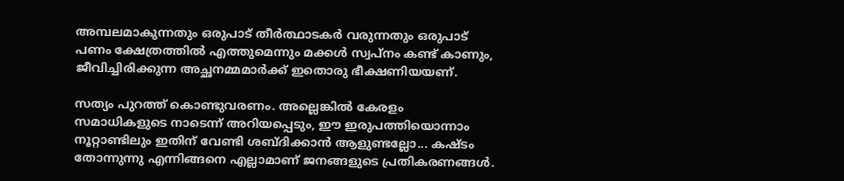അമ്പലമാകുന്നതും ഒരുപാട് തീർത്ഥാടകർ വരുന്നതും ഒരുപാട് പണം ക്ഷേത്രത്തിൽ എത്തുമെന്നും മക്കൾ സ്വപ്നം കണ്ട് കാണും, ജീവിച്ചിരിക്കുന്ന അച്ഛനമ്മമാർക്ക് ഇതൊരു ഭീക്ഷണിയയണ്.

സത്യം പുറത്ത് കൊണ്ടുവരണം. അല്ലെ‌ങ്കിൽ കേരളം സമാധികളുടെ നാടെന്ന് അറിയപ്പെടും, ഈ ഇരുപത്തിയൊന്നാം നൂറ്റാണ്ടിലും ഇതിന് വേണ്ടി ശബ്ദിക്കാൻ ആളുണ്ടല്ലോ... കഷ്ടം തോന്നുന്നു എന്നിങ്ങനെ എല്ലാമാണ് ജനങ്ങളുടെ പ്രതികരണങ്ങൾ.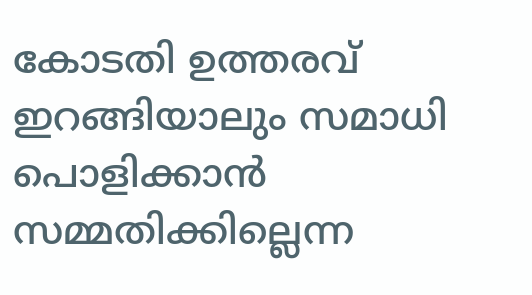കോടതി ഉത്തരവ് ഇറങ്ങിയാലും സമാധി പൊളിക്കാൻ സമ്മതിക്കില്ലെന്ന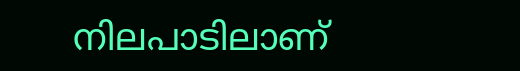നിലപാടിലാണ്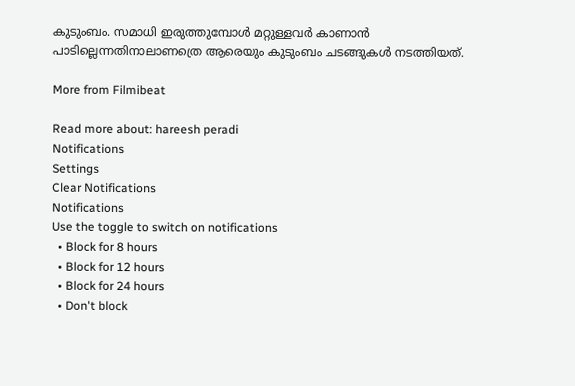കുടുംബം. സമാധി ഇരുത്തുമ്പോൾ മറ്റുള്ളവർ കാണാൻ പാടില്ലെന്നതിനാലാണത്രെ ആരെയും കുടുംബം ചടങ്ങുകൾ നടത്തിയത്.

More from Filmibeat

Read more about: hareesh peradi
Notifications
Settings
Clear Notifications
Notifications
Use the toggle to switch on notifications
  • Block for 8 hours
  • Block for 12 hours
  • Block for 24 hours
  • Don't block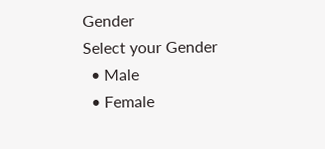Gender
Select your Gender
  • Male
  • Female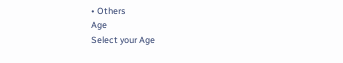• Others
Age
Select your Age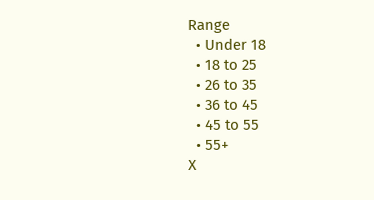Range
  • Under 18
  • 18 to 25
  • 26 to 35
  • 36 to 45
  • 45 to 55
  • 55+
X